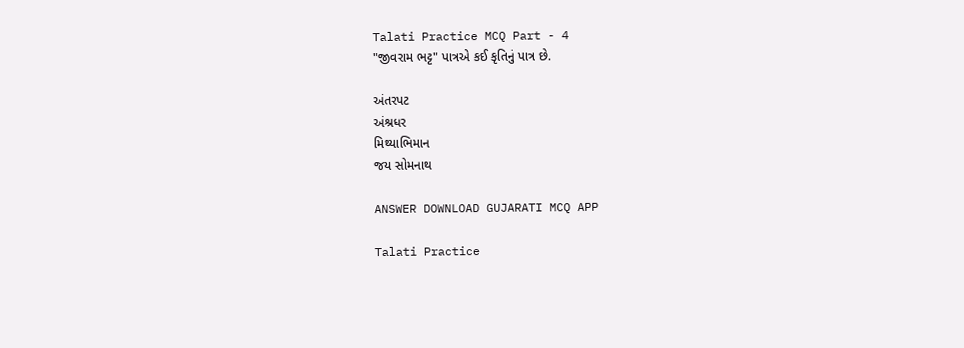Talati Practice MCQ Part - 4
"જીવરામ ભટ્ટ" પાત્રએ કઈ કૃતિનું પાત્ર છે.

અંતરપટ
અંશ્રધર
મિથ્યાભિમાન
જય સોમનાથ

ANSWER DOWNLOAD GUJARATI MCQ APP

Talati Practice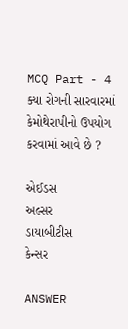MCQ Part - 4
ક્યા રોગની સારવારમાં કેમોથેરાપીનો ઉપયોગ કરવામાં આવે છે ?

એઈડસ
અલ્સર
ડાયાબીટીસ
કેન્સર

ANSWER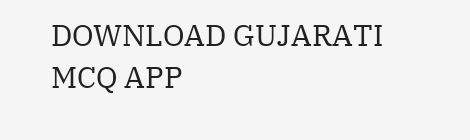DOWNLOAD GUJARATI MCQ APP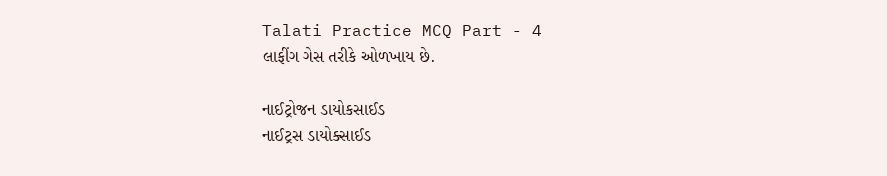Talati Practice MCQ Part - 4
લાફીંગ ગેસ તરીકે ઓળખાય છે.

નાઈટ્રોજન ડાયોકસાઈડ
નાઈટ્રસ ડાયોક્સાઈડ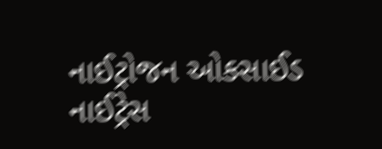નાઈટ્રોજન ઓકસાઈડ
નાઈટ્રેસ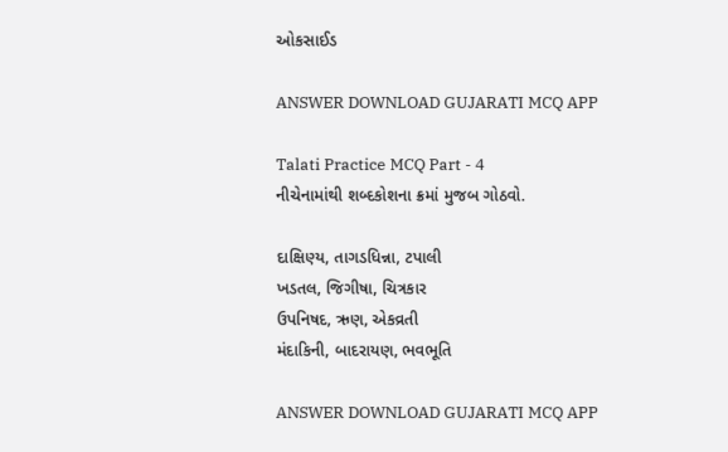ઓકસાઈડ

ANSWER DOWNLOAD GUJARATI MCQ APP

Talati Practice MCQ Part - 4
નીચેનામાંથી શબ્દકોશના ક્રમાં મુજબ ગોઠવો.

દાક્ષિણ્ય, તાગડધિન્ના, ટપાલી
ખડતલ, જિગીષા, ચિત્રકાર
ઉપનિષદ, ઋણ, એકવ્રતી
મંદાકિની, બાદરાયણ, ભવભૂતિ

ANSWER DOWNLOAD GUJARATI MCQ APP